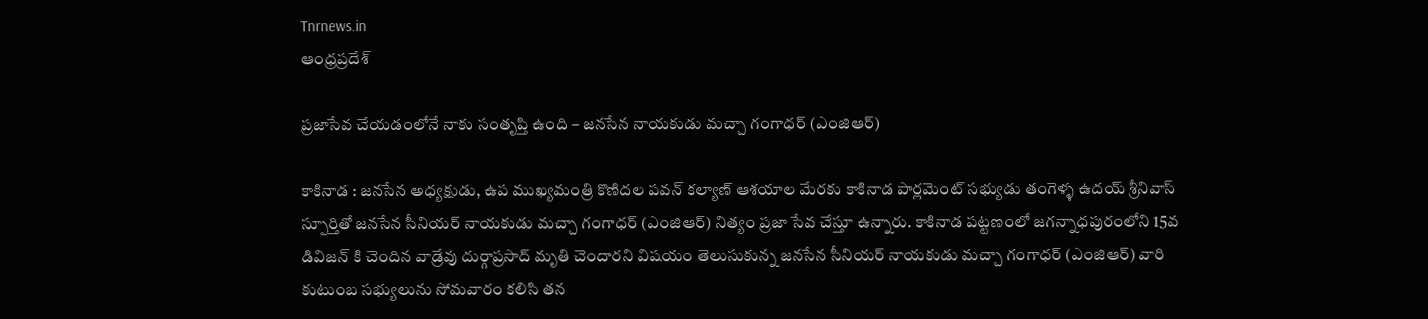Tnrnews.in
ఆంధ్రప్రదేశ్

ప్రజాసేవ చేయడంలోనే నాకు సంతృప్తి ఉంది – జనసేన నాయకుడు మచ్చా గంగాధర్ (ఎంజిఆర్)

కాకినాడ : జనసేన అధ్యక్షుడు, ఉప ముఖ్యమంత్రి కొణిదల పవన్ కల్యాణ్ ఆశయాల మేరకు కాకినాడ పార్లమెంట్ సభ్యుడు తంగెళ్ళ ఉదయ్ శ్రీనివాస్ స్పూర్తితో జనసేన సీనియర్ నాయకుడు మచ్చా గంగాధర్ (ఎంజిఆర్) నిత్యం ప్రజా సేవ చేస్తూ ఉన్నారు. కాకినాడ పట్టణంలో జగన్నాధపురంలోని 15వ డివిజన్ కి చెందిన వాడ్రేవు దుర్గాప్రసాద్ మృతి చెందారని విషయం తెలుసుకున్న జనసేన సీనియర్ నాయకుడు మచ్చా గంగాధర్ (ఎంజిఆర్) వారి కుటుంబ సభ్యులును సోమవారం కలిసి తన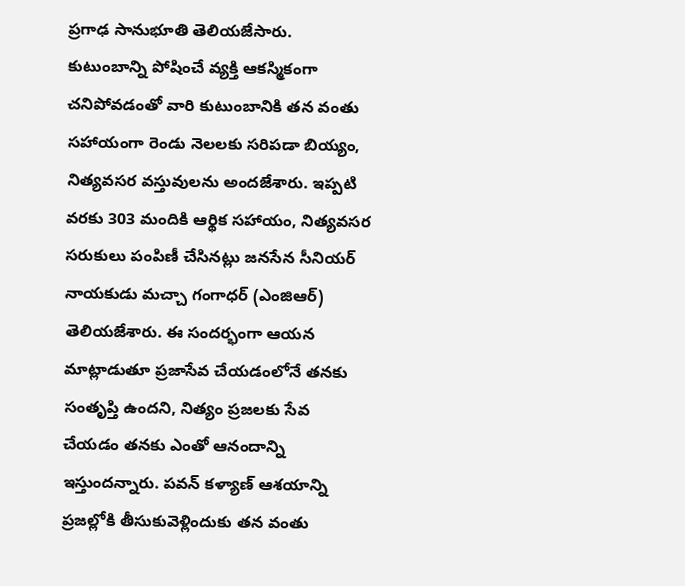ప్రగాఢ సానుభూతి తెలియజేసారు. కుటుంబాన్ని పోషించే వ్యక్తి ఆకస్మికంగా చనిపోవడంతో వారి కుటుంబానికి తన వంతు సహాయంగా రెండు నెలలకు సరిపడా బియ్యం, నిత్యవసర వస్తువులను అందజేశారు. ఇప్పటి వరకు 303 మందికి ఆర్థిక సహాయం, నిత్యవసర సరుకులు పంపిణీ చేసినట్లు జనసేన సీనియర్ నాయకుడు మచ్చా గంగాధర్ (ఎంజిఆర్) తెలియజేశారు. ఈ సందర్భంగా ఆయన మాట్లాడుతూ ప్రజాసేవ చేయడంలోనే తనకు సంతృప్తి ఉందని, నిత్యం ప్రజలకు సేవ చేయడం తనకు ఎంతో ఆనందాన్ని ఇస్తుందన్నారు. పవన్ కళ్యాణ్ ఆశయాన్ని ప్రజల్లోకి తీసుకువెళ్లిందుకు తన వంతు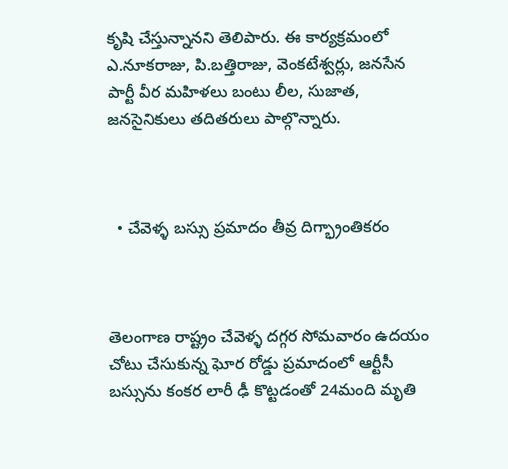కృషి చేస్తున్నానని తెలిపారు. ఈ కార్యక్రమంలో ఎ.నూకరాజు, పి.బత్తిరాజు, వెంకటేశ్వర్లు, జనసేన పార్టీ వీర మహిళలు బంటు లీల, సుజాత, జనసైనికులు తదితరులు పాల్గొన్నారు.



  • చేవెళ్ళ బస్సు ప్రమాదం తీవ్ర దిగ్భ్రాంతికరం



తెలంగాణ రాష్ట్రం చేవెళ్ళ దగ్గర సోమవారం ఉదయం చోటు చేసుకున్న ఘోర రోడ్డు ప్రమాదంలో ఆర్టీసీ బస్సును కంకర లారీ ఢీ కొట్టడంతో 24మంది మృతి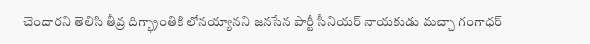చెందారని తెలిసి తీవ్ర దిగ్భ్రాంతికి లోనయ్యానని జనసేన పార్టీ సీనియర్ నాయకుడు మచ్చా గంగాధర్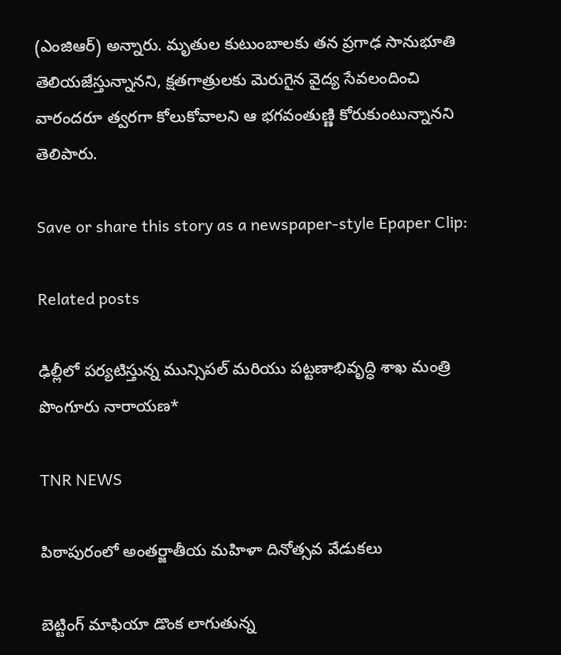(ఎంజిఆర్) అన్నారు. మృతుల కుటుంబాలకు తన ప్రగాఢ సానుభూతి తెలియజేస్తున్నానని, క్షతగాత్రులకు మెరుగైన వైద్య సేవలందించి వారందరూ త్వరగా కోలుకోవాలని ఆ భగవంతుణ్ణి కోరుకుంటున్నానని తెలిపారు.

Save or share this story as a newspaper-style Epaper Clip:

Related posts

ఢిల్లీలో పర్యటిస్తున్న మున్సిపల్ మరియు పట్టణాభివృద్ధి శాఖ మంత్రి పొంగూరు నారాయణ*

TNR NEWS

పిఠాపురంలో అంతర్జాతీయ మహిళా దినోత్సవ వేడుకలు

బెట్టింగ్ మాఫియా డొంక లాగుతున్న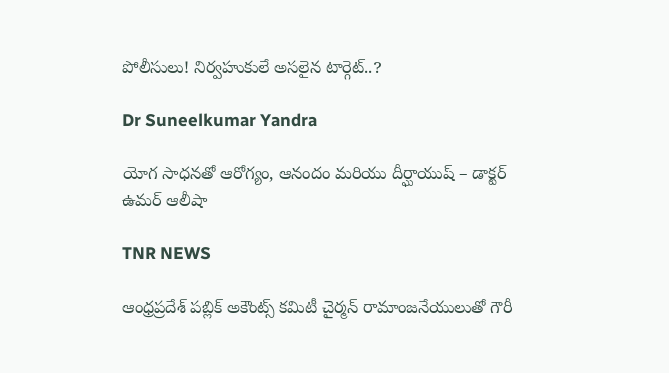పోలీసులు! నిర్వహుకులే అసలైన టార్గెట్..?

Dr Suneelkumar Yandra

యోగ సాధనతో ఆరోగ్యం, ఆనందం మరియు దీర్ఘాయుష్ – డాక్టర్ ఉమర్ ఆలీషా

TNR NEWS

ఆంధ్రప్రదేశ్ పబ్లిక్ అకౌంట్స్ కమిటీ చైర్మన్ రామాంజనేయులుతో గౌరీ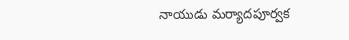నాయుడు మర్యాదపూర్వక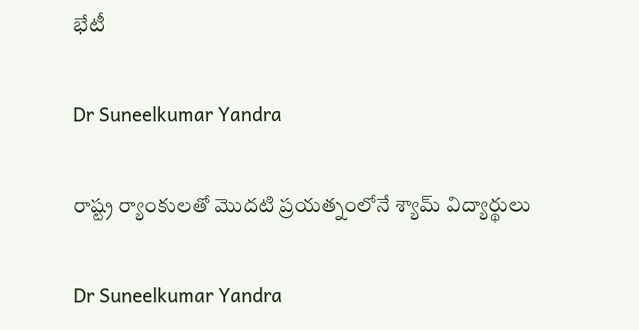భేటీ

Dr Suneelkumar Yandra

రాష్ట్ర ర్యాంకులతో మొదటి ప్రయత్నంలోనే శ్యామ్ విద్యార్థులు

Dr Suneelkumar Yandra